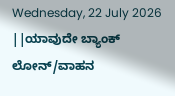Wednesday, 22 July 2026
||ಯಾವುದೇ ಬ್ಯಾಂಕ್ ಲೋನ್/ವಾಹನ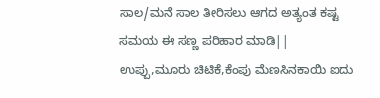ಸಾಲ/ಮನೆ ಸಾಲ ತೀರಿಸಲು ಆಗದ ಅತ್ಯಂತ ಕಷ್ಟ ಸಮಯ ಈ ಸಣ್ಣ ಪರಿಹಾರ ಮಾಡಿ||
ಉಪ್ಪು,ಮೂರು ಚಿಟಿಕೆ,ಕೆಂಪು ಮೆಣಸಿನಕಾಯಿ ಐದು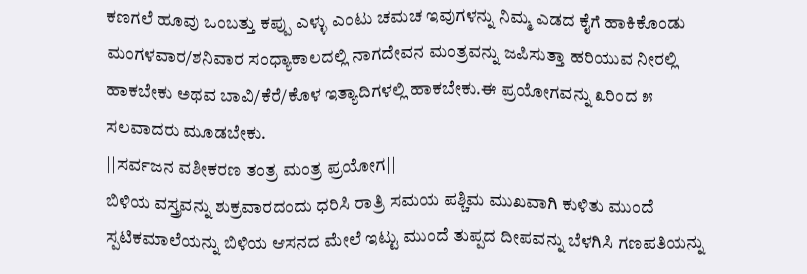ಕಣಗಲೆ ಹೂವು ಒಂಬತ್ತು ಕಪ್ಪು ಎಳ್ಳು ಎಂಟು ಚಮಚ ಇವುಗಳನ್ನು ನಿಮ್ಮ ಎಡದ ಕೈಗೆ ಹಾಕಿಕೊಂಡು ಮಂಗಳವಾರ/ಶನಿವಾರ ಸಂಧ್ಯಾಕಾಲದಲ್ಲಿ ನಾಗದೇವನ ಮಂತ್ರವನ್ನು ಜಪಿಸುತ್ತಾ ಹರಿಯುವ ನೀರಲ್ಲಿ ಹಾಕಬೇಕು ಅಥವ ಬಾವಿ/ಕೆರೆ/ಕೊಳ ಇತ್ಯಾದಿಗಳಲ್ಲಿ ಹಾಕಬೇಕು.ಈ ಪ್ರಯೋಗವನ್ನು ೩ರಿಂದ ೫ ಸಲವಾದರು ಮೂಡಬೇಕು.
||ಸರ್ವಜನ ವಶೀಕರಣ ತಂತ್ರ ಮಂತ್ರ ಪ್ರಯೋಗ||
ಬಿಳಿಯ ವಸ್ತ್ರವನ್ನು ಶುಕ್ರವಾರದಂದು ಧರಿಸಿ ರಾತ್ರಿ ಸಮಯ ಪಶ್ಚಿಮ ಮುಖವಾಗಿ ಕುಳಿತು ಮುಂದೆ ಸ್ಪಟಿಕಮಾಲೆಯನ್ನು ಬಿಳಿಯ ಆಸನದ ಮೇಲೆ ಇಟ್ಟು ಮುಂದೆ ತುಪ್ಪದ ದೀಪವನ್ನು ಬೆಳಗಿಸಿ ಗಣಪತಿಯನ್ನು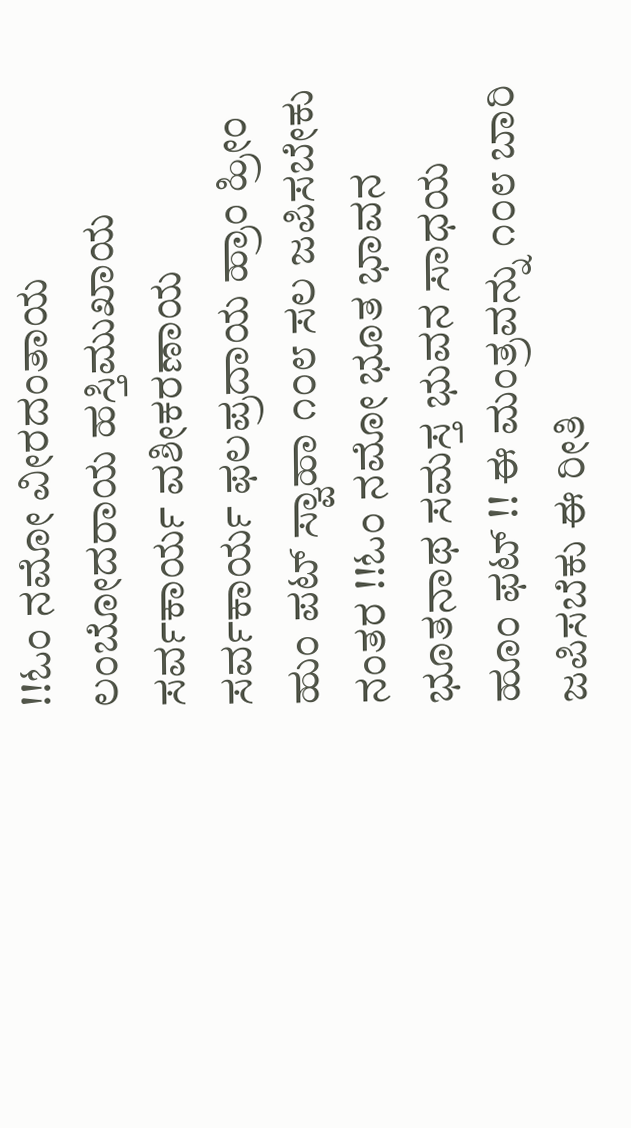!!ಓಂ ನಮೋ ವೀರದಂತಾಯ ಲಂಬೋದರಾಯ ಹಸ್ತಿಮುಖಾಯ ಸರ್ವಕಾರ್ಯ ವಶೀಕರಣಾಯ ಸರ್ವಕಾರ್ಯ ಫಲಪ್ರದಾಯ ಹ್ರಾಂ ಹ್ರೀಂ ಹುಂ ಪಟ್ ಸ್ವಾಹಾ ೧೦೮ ಸಲ ಜಪಿಸಬೇಕು ನಂತರ !!ಓಂ ನಮೋ ಭೂತ ಭಾವನ ಭೂತನಾಥ ಸಮಸ್ತ ಭುವನ ಸಾಧಯ ಹೂಂ ಫಟ್ !! ಈ ಮಂತ್ರವನ್ನು ೧೦೮ ಬಾರಿ ಜಪಿಸಬೆಕು ಈ ರೀತಿ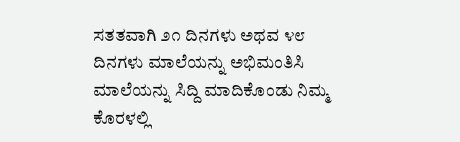ಸತತವಾಗಿ ೨೧ ದಿನಗಳು ಅಥವ ೪೮ ದಿನಗಳು ಮಾಲೆಯನ್ನು ಅಭಿಮಂತಿಸಿ ಮಾಲೆಯನ್ನು ಸಿದ್ದಿ ಮಾದಿಕೊಂಡು ನಿಮ್ಮ ಕೊರಳಲ್ಲಿ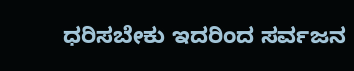ಧರಿಸಬೇಕು ಇದರಿಂದ ಸರ್ವಜನ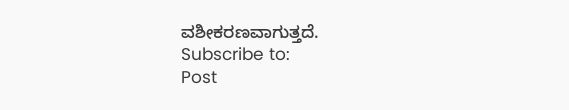ವಶೀಕರಣವಾಗುತ್ತದೆ.
Subscribe to:
Post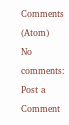Comments (Atom)
No comments:
Post a Comment